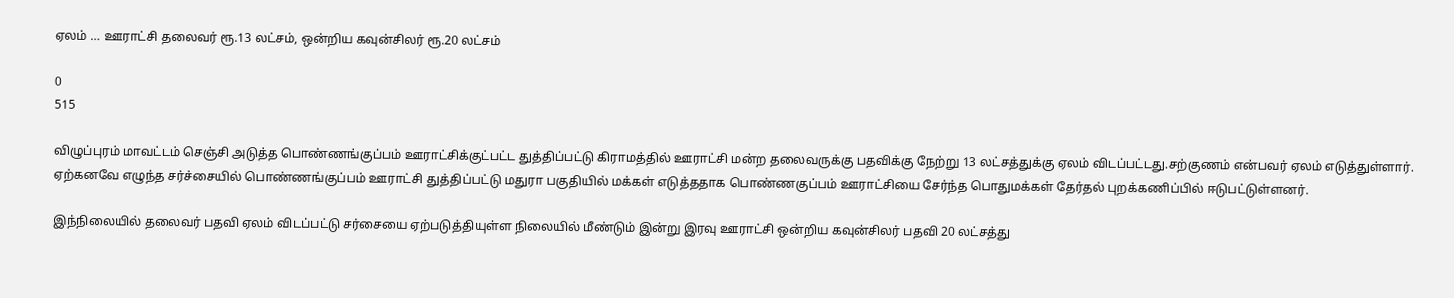ஏலம் … ஊராட்சி தலைவர் ரூ.13 லட்சம், ஒன்றிய கவுன்சிலர் ரூ.20 லட்சம்

0
515

விழுப்புரம் மாவட்டம் செஞ்சி அடுத்த பொண்ணங்குப்பம் ஊராட்சிக்குட்பட்ட துத்திப்பட்டு கிராமத்தில் ஊராட்சி மன்ற தலைவருக்கு பதவிக்கு நேற்று 13 லட்சத்துக்கு ஏலம் விடப்பட்டது.சற்குணம் என்பவர் ஏலம் எடுத்துள்ளார். ஏற்கனவே எழுந்த சர்ச்சையில் பொண்ணங்குப்பம் ஊராட்சி துத்திப்பட்டு மதுரா பகுதியில் மக்கள் எடுத்ததாக பொண்ணகுப்பம் ஊராட்சியை சேர்ந்த பொதுமக்கள் தேர்தல் புறக்கணிப்பில் ஈடுபட்டுள்ளனர்.

இந்நிலையில் தலைவர் பதவி ஏலம் விடப்பட்டு சர்சையை ஏற்படுத்தியுள்ள நிலையில் மீண்டும் இன்று இரவு ஊராட்சி ஒன்றிய கவுன்சிலர் பதவி 20 லட்சத்து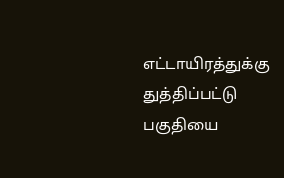எட்டாயிரத்துக்கு துத்திப்பட்டு பகுதியை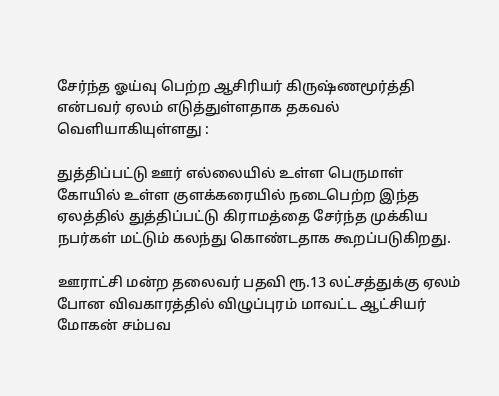சேர்ந்த ஓய்வு பெற்ற ஆசிரியர் கிருஷ்ணமூர்த்தி என்பவர் ஏலம் எடுத்துள்ளதாக தகவல் வெளியாகியுள்ளது :

துத்திப்பட்டு ஊர் எல்லையில் உள்ள பெருமாள் கோயில் உள்ள குளக்கரையில் நடைபெற்ற இந்த ஏலத்தில் துத்திப்பட்டு கிராமத்தை சேர்ந்த முக்கிய நபர்கள் மட்டும் கலந்து கொண்டதாக கூறப்படுகிறது.

ஊராட்சி மன்ற தலைவர் பதவி ரூ.13 லட்சத்துக்கு ஏலம் போன விவகாரத்தில் விழுப்புரம் மாவட்ட ஆட்சியர் மோகன் சம்பவ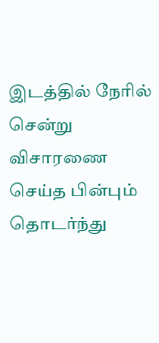இடத்தில் நேரில் சென்று விசாரணை செய்த பின்பும் தொடர்ந்து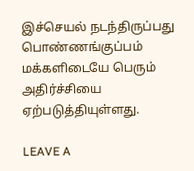இச்செயல் நடந்திருப்பது பொண்ணங்குப்பம் மக்களிடையே பெரும் அதிர்ச்சியை ஏற்படுத்தியுள்ளது.

LEAVE A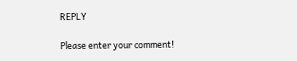REPLY

Please enter your comment!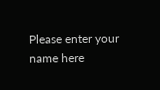Please enter your name here